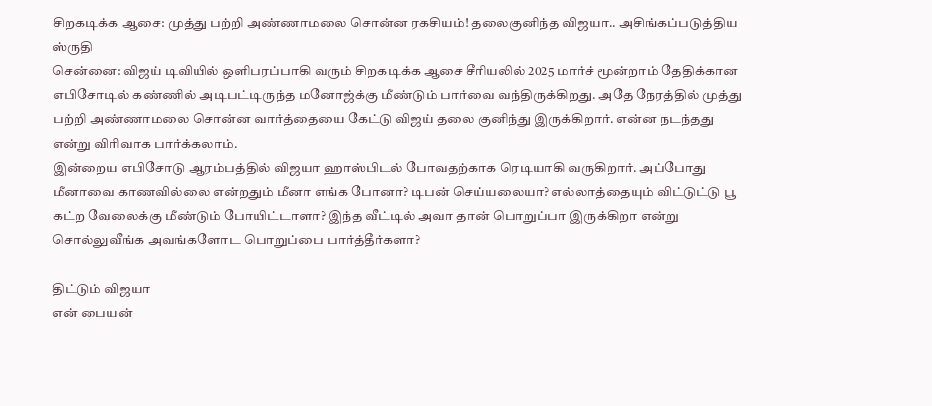சிறகடிக்க ஆசை: முத்து பற்றி அண்ணாமலை சொன்ன ரகசியம்! தலைகுனிந்த விஜயா.. அசிங்கப்படுத்திய ஸ்ருதி
சென்னை: விஜய் டிவியில் ஒளிபரப்பாகி வரும் சிறகடிக்க ஆசை சீரியலில் 2025 மார்ச் மூன்றாம் தேதிக்கான எபிசோடில் கண்ணில் அடிபட்டிருந்த மனோஜ்க்கு மீண்டும் பார்வை வந்திருக்கிறது. அதே நேரத்தில் முத்து பற்றி அண்ணாமலை சொன்ன வார்த்தையை கேட்டு விஜய் தலை குனிந்து இருக்கிறார். என்ன நடந்தது என்று விரிவாக பார்க்கலாம்.
இன்றைய எபிசோடு ஆரம்பத்தில் விஜயா ஹாஸ்பிடல் போவதற்காக ரெடியாகி வருகிறார். அப்போது மீனாவை காணவில்லை என்றதும் மீனா எங்க போனா? டிபன் செய்யலையா? எல்லாத்தையும் விட்டுட்டு பூ கட்ற வேலைக்கு மீண்டும் போயிட்டாளா? இந்த வீட்டில் அவா தான் பொறுப்பா இருக்கிறா என்று சொல்லுவீங்க அவங்களோட பொறுப்பை பார்த்தீர்களா?

திட்டும் விஜயா
என் பையன்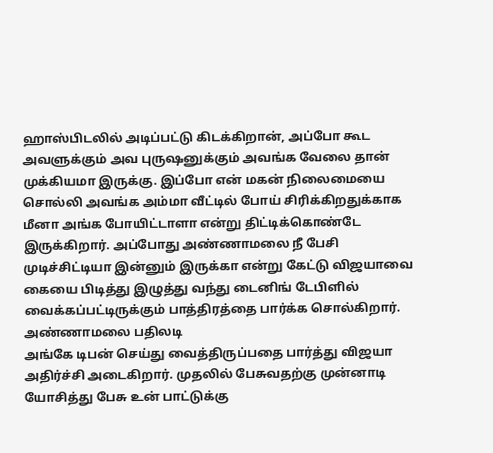ஹாஸ்பிடலில் அடிப்பட்டு கிடக்கிறான், அப்போ கூட அவளுக்கும் அவ புருஷனுக்கும் அவங்க வேலை தான் முக்கியமா இருக்கு. இப்போ என் மகன் நிலைமையை சொல்லி அவங்க அம்மா வீட்டில் போய் சிரிக்கிறதுக்காக மீனா அங்க போயிட்டாளா என்று திட்டிக்கொண்டே இருக்கிறார். அப்போது அண்ணாமலை நீ பேசி முடிச்சிட்டியா இன்னும் இருக்கா என்று கேட்டு விஜயாவை கையை பிடித்து இழுத்து வந்து டைனிங் டேபிளில் வைக்கப்பட்டிருக்கும் பாத்திரத்தை பார்க்க சொல்கிறார்.
அண்ணாமலை பதிலடி
அங்கே டிபன் செய்து வைத்திருப்பதை பார்த்து விஜயா அதிர்ச்சி அடைகிறார். முதலில் பேசுவதற்கு முன்னாடி யோசித்து பேசு உன் பாட்டுக்கு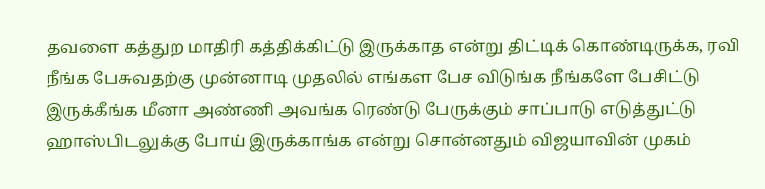தவளை கத்துற மாதிரி கத்திக்கிட்டு இருக்காத என்று திட்டிக் கொண்டிருக்க, ரவி நீங்க பேசுவதற்கு முன்னாடி முதலில் எங்கள பேச விடுங்க நீங்களே பேசிட்டு இருக்கீங்க மீனா அண்ணி அவங்க ரெண்டு பேருக்கும் சாப்பாடு எடுத்துட்டு ஹாஸ்பிடலுக்கு போய் இருக்காங்க என்று சொன்னதும் விஜயாவின் முகம்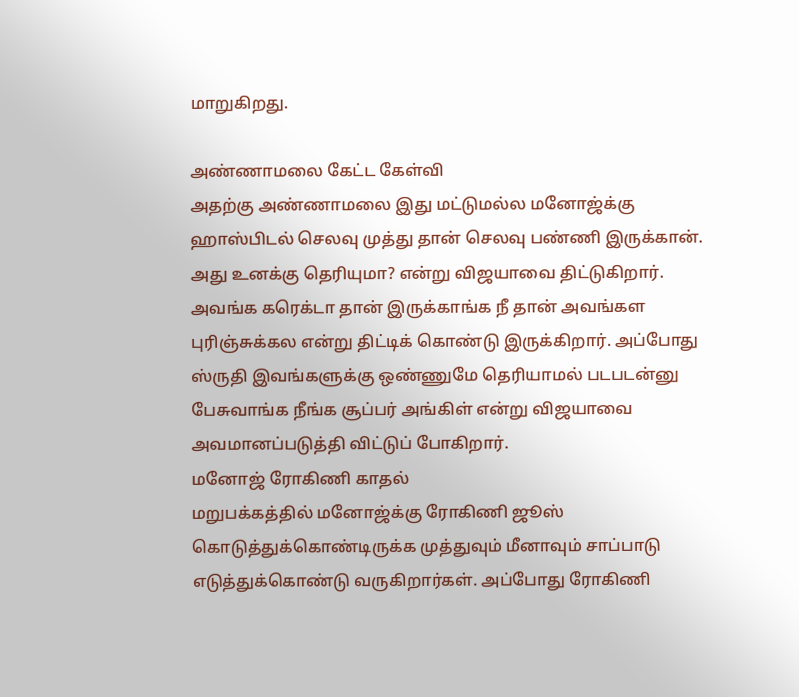மாறுகிறது.

அண்ணாமலை கேட்ட கேள்வி
அதற்கு அண்ணாமலை இது மட்டுமல்ல மனோஜ்க்கு ஹாஸ்பிடல் செலவு முத்து தான் செலவு பண்ணி இருக்கான். அது உனக்கு தெரியுமா? என்று விஜயாவை திட்டுகிறார். அவங்க கரெக்டா தான் இருக்காங்க நீ தான் அவங்கள புரிஞ்சுக்கல என்று திட்டிக் கொண்டு இருக்கிறார். அப்போது ஸ்ருதி இவங்களுக்கு ஒண்ணுமே தெரியாமல் படபடன்னு பேசுவாங்க நீங்க சூப்பர் அங்கிள் என்று விஜயாவை அவமானப்படுத்தி விட்டுப் போகிறார்.
மனோஜ் ரோகிணி காதல்
மறுபக்கத்தில் மனோஜ்க்கு ரோகிணி ஜூஸ் கொடுத்துக்கொண்டிருக்க முத்துவும் மீனாவும் சாப்பாடு எடுத்துக்கொண்டு வருகிறார்கள். அப்போது ரோகிணி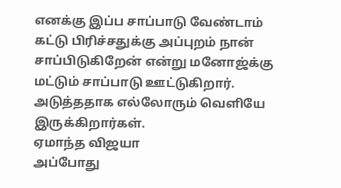எனக்கு இப்ப சாப்பாடு வேண்டாம் கட்டு பிரிச்சதுக்கு அப்புறம் நான் சாப்பிடுகிறேன் என்று மனோஜ்க்கு மட்டும் சாப்பாடு ஊட்டுகிறார். அடுத்ததாக எல்லோரும் வெளியே இருக்கிறார்கள்.
ஏமாந்த விஜயா
அப்போது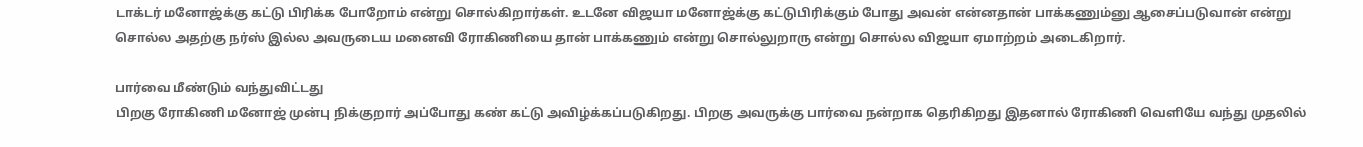டாக்டர் மனோஜ்க்கு கட்டு பிரிக்க போறோம் என்று சொல்கிறார்கள். உடனே விஜயா மனோஜ்க்கு கட்டுபிரிக்கும் போது அவன் என்னதான் பாக்கணும்னு ஆசைப்படுவான் என்று சொல்ல அதற்கு நர்ஸ் இல்ல அவருடைய மனைவி ரோகிணியை தான் பாக்கணும் என்று சொல்லுறாரு என்று சொல்ல விஜயா ஏமாற்றம் அடைகிறார்.

பார்வை மீண்டும் வந்துவிட்டது
பிறகு ரோகிணி மனோஜ் முன்பு நிக்குறார் அப்போது கண் கட்டு அவிழ்க்கப்படுகிறது. பிறகு அவருக்கு பார்வை நன்றாக தெரிகிறது இதனால் ரோகிணி வெளியே வந்து முதலில்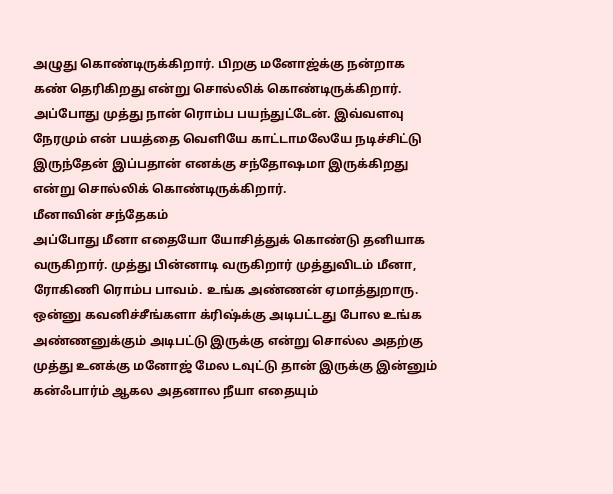அழுது கொண்டிருக்கிறார். பிறகு மனோஜ்க்கு நன்றாக கண் தெரிகிறது என்று சொல்லிக் கொண்டிருக்கிறார். அப்போது முத்து நான் ரொம்ப பயந்துட்டேன். இவ்வளவு நேரமும் என் பயத்தை வெளியே காட்டாமலேயே நடிச்சிட்டு இருந்தேன் இப்பதான் எனக்கு சந்தோஷமா இருக்கிறது என்று சொல்லிக் கொண்டிருக்கிறார்.
மீனாவின் சந்தேகம்
அப்போது மீனா எதையோ யோசித்துக் கொண்டு தனியாக வருகிறார். முத்து பின்னாடி வருகிறார் முத்துவிடம் மீனா, ரோகிணி ரொம்ப பாவம். உங்க அண்ணன் ஏமாத்துறாரு. ஒன்னு கவனிச்சீங்களா க்ரிஷ்க்கு அடிபட்டது போல உங்க அண்ணனுக்கும் அடிபட்டு இருக்கு என்று சொல்ல அதற்கு முத்து உனக்கு மனோஜ் மேல டவுட்டு தான் இருக்கு இன்னும் கன்ஃபார்ம் ஆகல அதனால நீயா எதையும்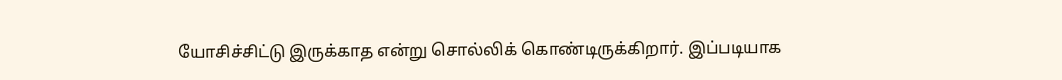யோசிச்சிட்டு இருக்காத என்று சொல்லிக் கொண்டிருக்கிறார். இப்படியாக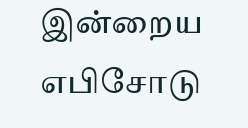இன்றைய எபிசோடு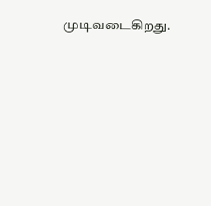முடிவடைகிறது.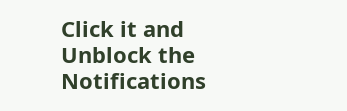Click it and Unblock the Notifications